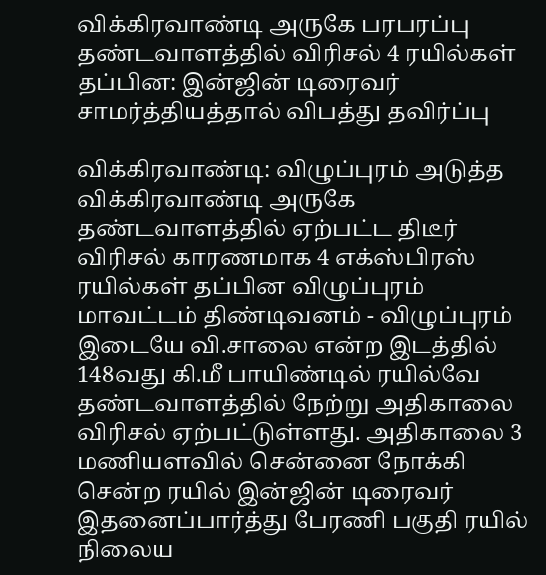விக்கிரவாண்டி அருகே பரபரப்பு தண்டவாளத்தில் விரிசல் 4 ரயில்கள் தப்பின: இன்ஜின் டிரைவர் சாமர்த்தியத்தால் விபத்து தவிர்ப்பு

விக்கிரவாண்டி: விழுப்புரம் அடுத்த விக்கிரவாண்டி அருகே தண்டவாளத்தில் ஏற்பட்ட திடீர் விரிசல் காரணமாக 4 எக்ஸ்பிரஸ் ரயில்கள் தப்பின விழுப்புரம் மாவட்டம் திண்டிவனம் - விழுப்புரம் இடையே வி.சாலை என்ற இடத்தில் 148வது கி.மீ பாயிண்டில் ரயில்வே தண்டவாளத்தில் நேற்று அதிகாலை விரிசல் ஏற்பட்டுள்ளது. அதிகாலை 3 மணியளவில் சென்னை நோக்கி சென்ற ரயில் இன்ஜின் டிரைவர் இதனைப்பார்த்து பேரணி பகுதி ரயில் நிலைய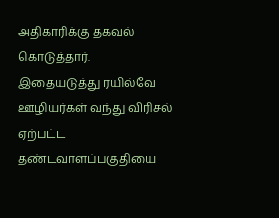அதிகாரிக்கு தகவல் கொடுத்தார். இதையடுத்து ரயில்வே ஊழியர்கள் வந்து விரிசல் ஏற்பட்ட தண்டவாளப்பகுதியை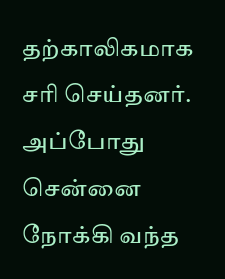தற்காலிகமாக சரி செய்தனர். அப்போது சென்னை நோக்கி வந்த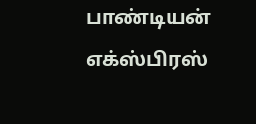பாண்டியன் எக்ஸ்பிரஸ்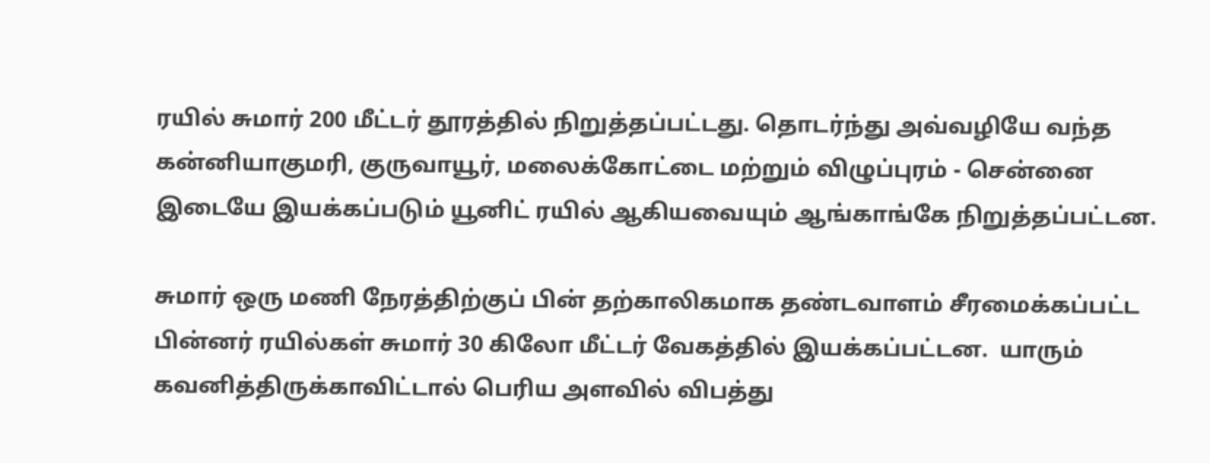ரயில் சுமார் 200 மீட்டர் தூரத்தில் நிறுத்தப்பட்டது. தொடர்ந்து அவ்வழியே வந்த கன்னியாகுமரி, குருவாயூர், மலைக்கோட்டை மற்றும் விழுப்புரம் - சென்னை இடையே இயக்கப்படும் யூனிட் ரயில் ஆகியவையும் ஆங்காங்கே நிறுத்தப்பட்டன.

சுமார் ஒரு மணி நேரத்திற்குப் பின் தற்காலிகமாக தண்டவாளம் சீரமைக்கப்பட்ட பின்னர் ரயில்கள் சுமார் 30 கிலோ மீட்டர் வேகத்தில் இயக்கப்பட்டன.  யாரும் கவனித்திருக்காவிட்டால் பெரிய அளவில் விபத்து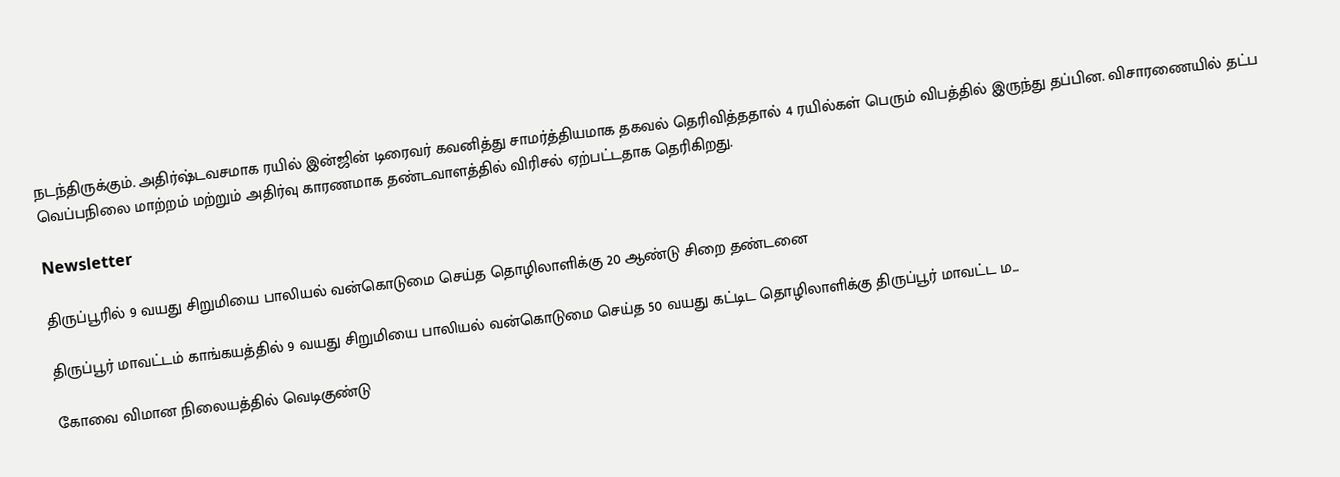நடந்திருக்கும். அதிர்ஷ்டவசமாக ரயில் இன்ஜின் டிரைவர் கவனித்து சாமர்த்தியமாக தகவல் தெரிவித்ததால் 4 ரயில்கள் பெரும் விபத்தில் இருந்து தப்பின. விசாரணையில் தட்ப வெப்பநிலை மாற்றம் மற்றும் அதிர்வு காரணமாக தண்டவாளத்தில் விரிசல் ஏற்பட்டதாக தெரிகிறது.

Newsletter

திருப்பூரில் 9 வயது சிறுமியை பாலியல் வன்கொடுமை செய்த தொழிலாளிக்கு 20 ஆண்டு சிறை தண்டனை

திருப்பூர் மாவட்டம் காங்கயத்தில் 9 வயது சிறுமியை பாலியல் வன்கொடுமை செய்த 50 வயது கட்டிட தொழிலாளிக்கு திருப்பூர் மாவட்ட ம...

கோவை விமான நிலையத்தில் வெடிகுண்டு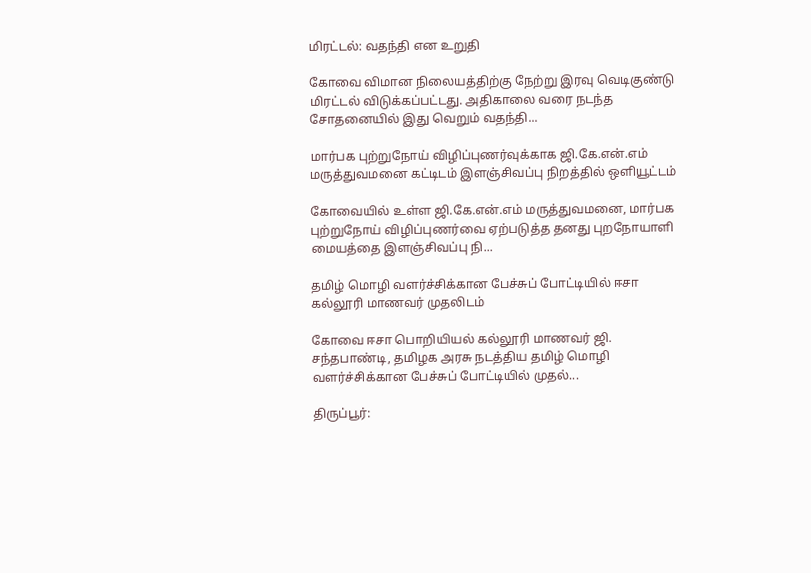மிரட்டல்: வதந்தி என உறுதி

கோவை விமான நிலையத்திற்கு நேற்று இரவு வெடிகுண்டு மிரட்டல் விடுக்கப்பட்டது. அதிகாலை வரை நடந்த சோதனையில் இது வெறும் வதந்தி...

மார்பக புற்றுநோய் விழிப்புணர்வுக்காக ஜி.கே.என்.எம் மருத்துவமனை கட்டிடம் இளஞ்சிவப்பு நிறத்தில் ஒளியூட்டம்

கோவையில் உள்ள ஜி.கே.என்.எம் மருத்துவமனை, மார்பக புற்றுநோய் விழிப்புணர்வை ஏற்படுத்த தனது புறநோயாளி மையத்தை இளஞ்சிவப்பு நி...

தமிழ் மொழி வளர்ச்சிக்கான பேச்சுப் போட்டியில் ஈசா கல்லூரி மாணவர் முதலிடம்

கோவை ஈசா பொறியியல் கல்லூரி மாணவர் ஜி. சந்தபாண்டி, தமிழக அரசு நடத்திய தமிழ் மொழி வளர்ச்சிக்கான பேச்சுப் போட்டியில் முதல்...

திருப்பூர்: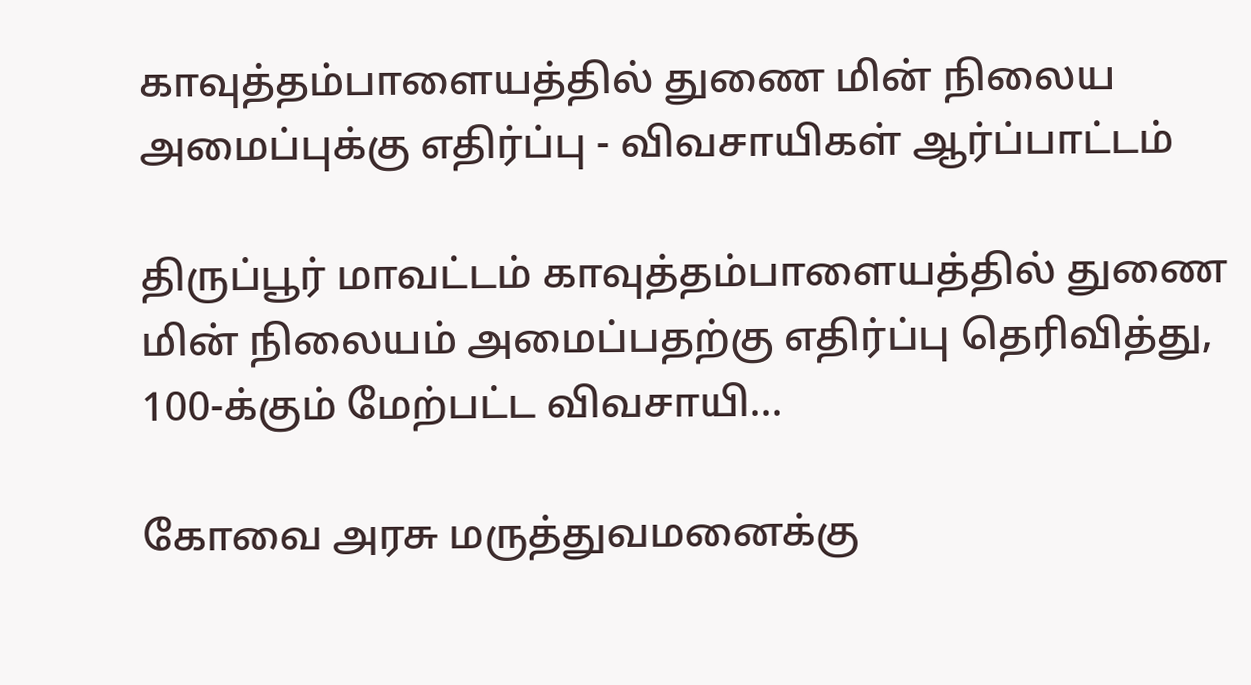காவுத்தம்பாளையத்தில் துணை மின் நிலைய அமைப்புக்கு எதிர்ப்பு - விவசாயிகள் ஆர்ப்பாட்டம்

திருப்பூர் மாவட்டம் காவுத்தம்பாளையத்தில் துணை மின் நிலையம் அமைப்பதற்கு எதிர்ப்பு தெரிவித்து, 100-க்கும் மேற்பட்ட விவசாயி...

கோவை அரசு மருத்துவமனைக்கு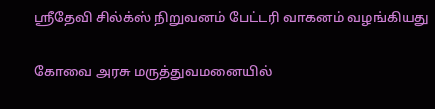ஸ்ரீதேவி சில்க்ஸ் நிறுவனம் பேட்டரி வாகனம் வழங்கியது

கோவை அரசு மருத்துவமனையில்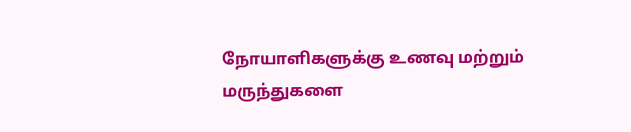நோயாளிகளுக்கு உணவு மற்றும் மருந்துகளை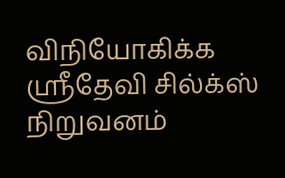விநியோகிக்க ஸ்ரீதேவி சில்க்ஸ் நிறுவனம்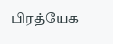பிரத்யேக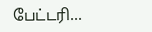பேட்டரி...